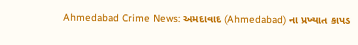Ahmedabad Crime News: અમદાવાદ (Ahmedabad) ના પ્રખ્યાત કાપડ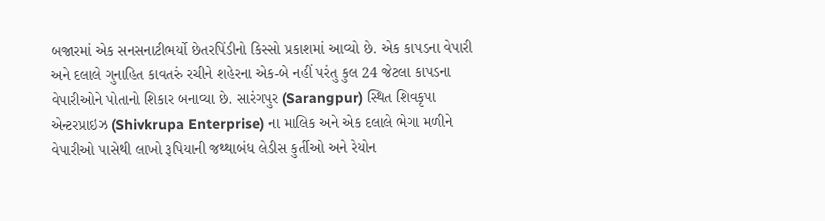બજારમાં એક સનસનાટીભર્યો છેતરપિંડીનો કિસ્સો પ્રકાશમાં આવ્યો છે. એક કાપડના વેપારી અને દલાલે ગુનાહિત કાવતરું રચીને શહેરના એક-બે નહીં પરંતુ કુલ 24 જેટલા કાપડના વેપારીઓને પોતાનો શિકાર બનાવ્યા છે. સારંગપુર (Sarangpur) સ્થિત શિવકૃપા એન્ટરપ્રાઇઝ (Shivkrupa Enterprise) ના માલિક અને એક દલાલે ભેગા મળીને વેપારીઓ પાસેથી લાખો રૂપિયાની જથ્થાબંધ લેડીસ કુર્તીઓ અને રેયોન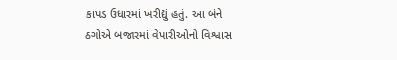કાપડ ઉધારમાં ખરીદ્યું હતું. આ બંને ઠગોએ બજારમાં વેપારીઓનો વિશ્વાસ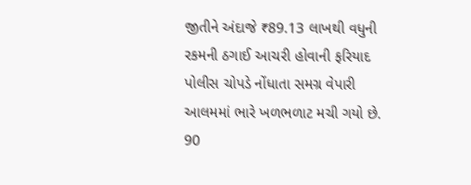જીતીને અંદાજે ₹89.13 લાખથી વધુની રકમની ઠગાઈ આચરી હોવાની ફરિયાદ પોલીસ ચોપડે નોંધાતા સમગ્ર વેપારી આલમમાં ભારે ખળભળાટ મચી ગયો છે.
90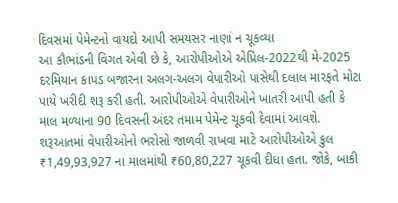દિવસમાં પેમેન્ટનો વાયદો આપી સમયસર નાણાં ન ચૂકવ્યા
આ કૌભાંડની વિગત એવી છે કે, આરોપીઓએ એપ્રિલ-2022થી મે-2025 દરમિયાન કાપડ બજારના અલગ-અલગ વેપારીઓ પાસેથી દલાલ મારફતે મોટા પાયે ખરીદી શરૂ કરી હતી. આરોપીઓએ વેપારીઓને ખાતરી આપી હતી કે માલ મળ્યાના 90 દિવસની અંદર તમામ પેમેન્ટ ચૂકવી દેવામાં આવશે. શરૂઆતમાં વેપારીઓનો ભરોસો જાળવી રાખવા માટે આરોપીઓએ કુલ ₹1,49,93,927 ના માલમાંથી ₹60,80,227 ચૂકવી દીધા હતા. જોકે, બાકી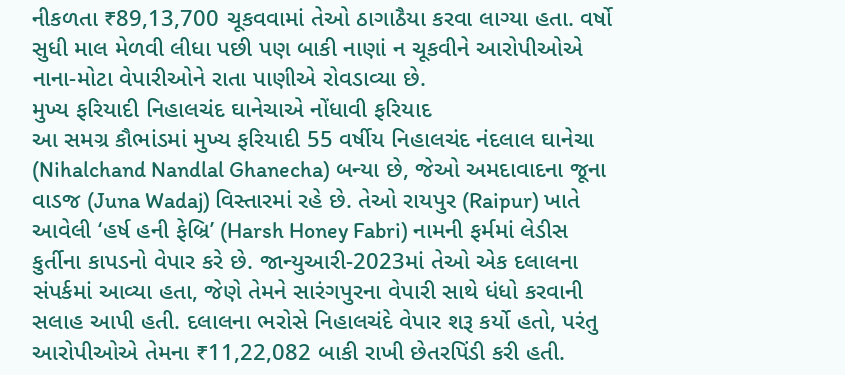નીકળતા ₹89,13,700 ચૂકવવામાં તેઓ ઠાગાઠૈયા કરવા લાગ્યા હતા. વર્ષો સુધી માલ મેળવી લીધા પછી પણ બાકી નાણાં ન ચૂકવીને આરોપીઓએ નાના-મોટા વેપારીઓને રાતા પાણીએ રોવડાવ્યા છે.
મુખ્ય ફરિયાદી નિહાલચંદ ઘાનેચાએ નોંધાવી ફરિયાદ
આ સમગ્ર કૌભાંડમાં મુખ્ય ફરિયાદી 55 વર્ષીય નિહાલચંદ નંદલાલ ઘાનેચા (Nihalchand Nandlal Ghanecha) બન્યા છે, જેઓ અમદાવાદના જૂના વાડજ (Juna Wadaj) વિસ્તારમાં રહે છે. તેઓ રાયપુર (Raipur) ખાતે આવેલી ‘હર્ષ હની ફેબ્રિ’ (Harsh Honey Fabri) નામની ફર્મમાં લેડીસ કુર્તીના કાપડનો વેપાર કરે છે. જાન્યુઆરી-2023માં તેઓ એક દલાલના સંપર્કમાં આવ્યા હતા, જેણે તેમને સારંગપુરના વેપારી સાથે ધંધો કરવાની સલાહ આપી હતી. દલાલના ભરોસે નિહાલચંદે વેપાર શરૂ કર્યો હતો, પરંતુ આરોપીઓએ તેમના ₹11,22,082 બાકી રાખી છેતરપિંડી કરી હતી.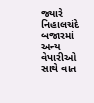જ્યારે નિહાલચંદે બજારમાં અન્ય વેપારીઓ સાથે વાત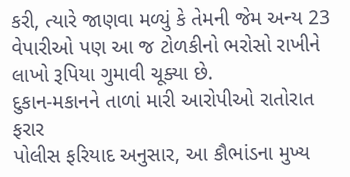કરી, ત્યારે જાણવા મળ્યું કે તેમની જેમ અન્ય 23 વેપારીઓ પણ આ જ ટોળકીનો ભરોસો રાખીને લાખો રૂપિયા ગુમાવી ચૂક્યા છે.
દુકાન-મકાનને તાળાં મારી આરોપીઓ રાતોરાત ફરાર
પોલીસ ફરિયાદ અનુસાર, આ કૌભાંડના મુખ્ય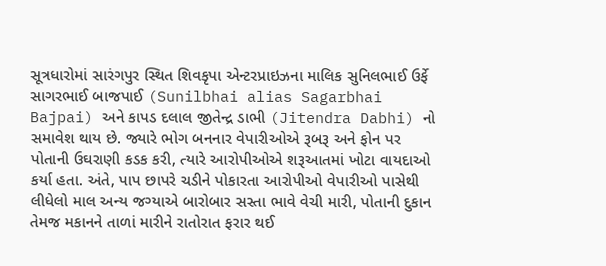સૂત્રધારોમાં સારંગપુર સ્થિત શિવકૃપા એન્ટરપ્રાઇઝના માલિક સુનિલભાઈ ઉર્ફે સાગરભાઈ બાજપાઈ (Sunilbhai alias Sagarbhai Bajpai) અને કાપડ દલાલ જીતેન્દ્ર ડાભી (Jitendra Dabhi) નો સમાવેશ થાય છે. જ્યારે ભોગ બનનાર વેપારીઓએ રૂબરૂ અને ફોન પર પોતાની ઉઘરાણી કડક કરી, ત્યારે આરોપીઓએ શરૂઆતમાં ખોટા વાયદાઓ કર્યા હતા. અંતે, પાપ છાપરે ચડીને પોકારતા આરોપીઓ વેપારીઓ પાસેથી લીધેલો માલ અન્ય જગ્યાએ બારોબાર સસ્તા ભાવે વેચી મારી, પોતાની દુકાન તેમજ મકાનને તાળાં મારીને રાતોરાત ફરાર થઈ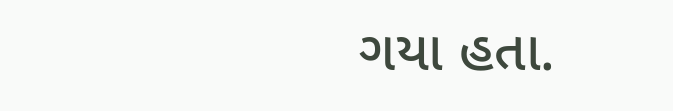ગયા હતા.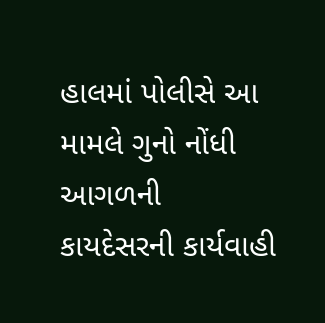હાલમાં પોલીસે આ મામલે ગુનો નોંધી આગળની કાયદેસરની કાર્યવાહી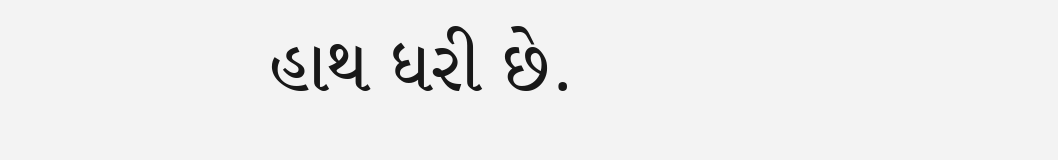હાથ ધરી છે.